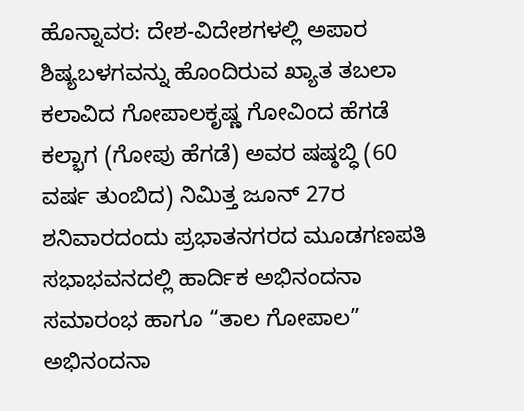ಹೊನ್ನಾವರ: ದೇಶ-ವಿದೇಶಗಳಲ್ಲಿ ಅಪಾರ ಶಿಷ್ಯಬಳಗವನ್ನು ಹೊಂದಿರುವ ಖ್ಯಾತ ತಬಲಾ ಕಲಾವಿದ ಗೋಪಾಲಕೃಷ್ಣ ಗೋವಿಂದ ಹೆಗಡೆ ಕಲ್ಭಾಗ (ಗೋಪು ಹೆಗಡೆ) ಅವರ ಷಷ್ಠಬ್ಧಿ (60 ವರ್ಷ ತುಂಬಿದ) ನಿಮಿತ್ತ ಜೂನ್ 27ರ ಶನಿವಾರದಂದು ಪ್ರಭಾತನಗರದ ಮೂಡಗಣಪತಿ ಸಭಾಭವನದಲ್ಲಿ ಹಾರ್ದಿಕ ಅಭಿನಂದನಾ ಸಮಾರಂಭ ಹಾಗೂ “ತಾಲ ಗೋಪಾಲ” ಅಭಿನಂದನಾ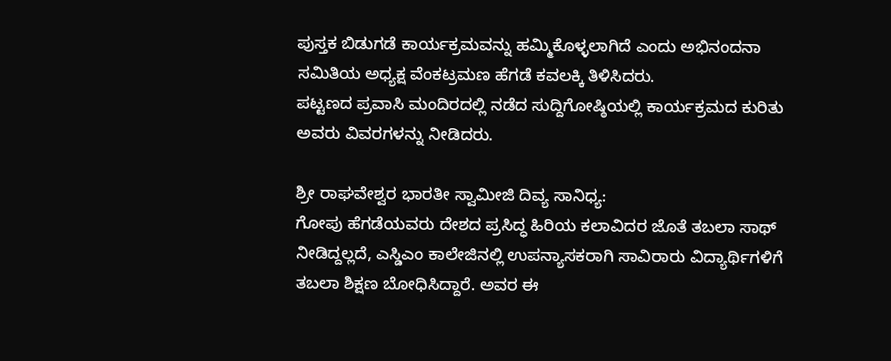ಪುಸ್ತಕ ಬಿಡುಗಡೆ ಕಾರ್ಯಕ್ರಮವನ್ನು ಹಮ್ಮಿಕೊಳ್ಳಲಾಗಿದೆ ಎಂದು ಅಭಿನಂದನಾ ಸಮಿತಿಯ ಅಧ್ಯಕ್ಷ ವೆಂಕಟ್ರಮಣ ಹೆಗಡೆ ಕವಲಕ್ಕಿ ತಿಳಿಸಿದರು.
ಪಟ್ಟಣದ ಪ್ರವಾಸಿ ಮಂದಿರದಲ್ಲಿ ನಡೆದ ಸುದ್ದಿಗೋಷ್ಠಿಯಲ್ಲಿ ಕಾರ್ಯಕ್ರಮದ ಕುರಿತು ಅವರು ವಿವರಗಳನ್ನು ನೀಡಿದರು.

ಶ್ರೀ ರಾಘವೇಶ್ವರ ಭಾರತೀ ಸ್ವಾಮೀಜಿ ದಿವ್ಯ ಸಾನಿಧ್ಯ:
ಗೋಪು ಹೆಗಡೆಯವರು ದೇಶದ ಪ್ರಸಿದ್ಧ ಹಿರಿಯ ಕಲಾವಿದರ ಜೊತೆ ತಬಲಾ ಸಾಥ್ ನೀಡಿದ್ದಲ್ಲದೆ, ಎಸ್ಡಿಎಂ ಕಾಲೇಜಿನಲ್ಲಿ ಉಪನ್ಯಾಸಕರಾಗಿ ಸಾವಿರಾರು ವಿದ್ಯಾರ್ಥಿಗಳಿಗೆ ತಬಲಾ ಶಿಕ್ಷಣ ಬೋಧಿಸಿದ್ದಾರೆ. ಅವರ ಈ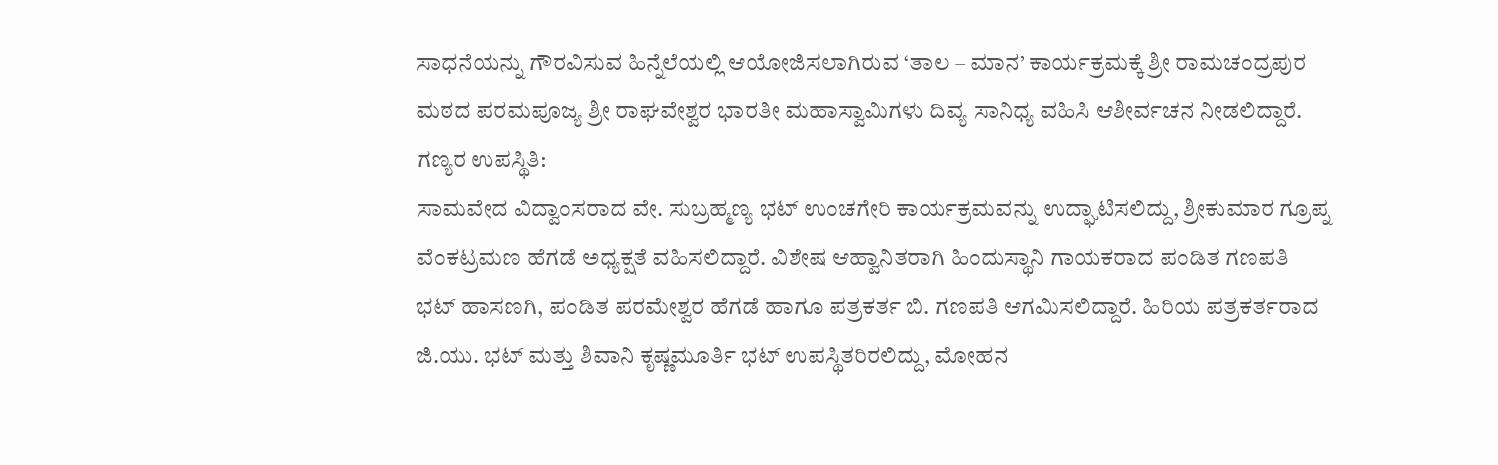ಸಾಧನೆಯನ್ನು ಗೌರವಿಸುವ ಹಿನ್ನೆಲೆಯಲ್ಲಿ ಆಯೋಜಿಸಲಾಗಿರುವ ‘ತಾಲ – ಮಾನ’ ಕಾರ್ಯಕ್ರಮಕ್ಕೆ ಶ್ರೀ ರಾಮಚಂದ್ರಪುರ ಮಠದ ಪರಮಪೂಜ್ಯ ಶ್ರೀ ರಾಘವೇಶ್ವರ ಭಾರತೀ ಮಹಾಸ್ವಾಮಿಗಳು ದಿವ್ಯ ಸಾನಿಧ್ಯ ವಹಿಸಿ ಆಶೀರ್ವಚನ ನೀಡಲಿದ್ದಾರೆ.
ಗಣ್ಯರ ಉಪಸ್ಥಿತಿ:
ಸಾಮವೇದ ವಿದ್ವಾಂಸರಾದ ವೇ. ಸುಬ್ರಹ್ಮಣ್ಯ ಭಟ್ ಉಂಚಗೇರಿ ಕಾರ್ಯಕ್ರಮವನ್ನು ಉದ್ಘಾಟಿಸಲಿದ್ದು, ಶ್ರೀಕುಮಾರ ಗ್ರೂಪ್ನ ವೆಂಕಟ್ರಮಣ ಹೆಗಡೆ ಅಧ್ಯಕ್ಷತೆ ವಹಿಸಲಿದ್ದಾರೆ. ವಿಶೇಷ ಆಹ್ವಾನಿತರಾಗಿ ಹಿಂದುಸ್ಥಾನಿ ಗಾಯಕರಾದ ಪಂಡಿತ ಗಣಪತಿ ಭಟ್ ಹಾಸಣಗಿ, ಪಂಡಿತ ಪರಮೇಶ್ವರ ಹೆಗಡೆ ಹಾಗೂ ಪತ್ರಕರ್ತ ಬಿ. ಗಣಪತಿ ಆಗಮಿಸಲಿದ್ದಾರೆ. ಹಿರಿಯ ಪತ್ರಕರ್ತರಾದ ಜಿ.ಯು. ಭಟ್ ಮತ್ತು ಶಿವಾನಿ ಕೃಷ್ಣಮೂರ್ತಿ ಭಟ್ ಉಪಸ್ಥಿತರಿರಲಿದ್ದು, ಮೋಹನ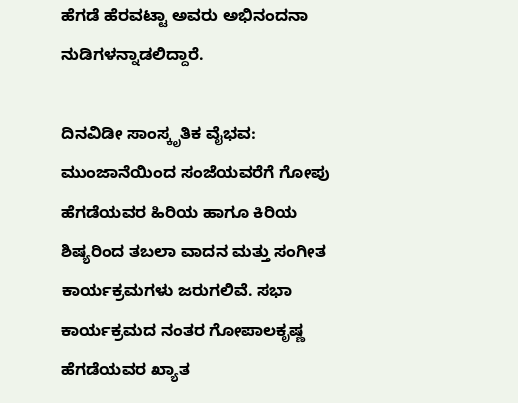ಹೆಗಡೆ ಹೆರವಟ್ಟಾ ಅವರು ಅಭಿನಂದನಾ ನುಡಿಗಳನ್ನಾಡಲಿದ್ದಾರೆ.

ದಿನವಿಡೀ ಸಾಂಸ್ಕೃತಿಕ ವೈಭವ:
ಮುಂಜಾನೆಯಿಂದ ಸಂಜೆಯವರೆಗೆ ಗೋಪು ಹೆಗಡೆಯವರ ಹಿರಿಯ ಹಾಗೂ ಕಿರಿಯ ಶಿಷ್ಯರಿಂದ ತಬಲಾ ವಾದನ ಮತ್ತು ಸಂಗೀತ ಕಾರ್ಯಕ್ರಮಗಳು ಜರುಗಲಿವೆ. ಸಭಾ ಕಾರ್ಯಕ್ರಮದ ನಂತರ ಗೋಪಾಲಕೃಷ್ಣ ಹೆಗಡೆಯವರ ಖ್ಯಾತ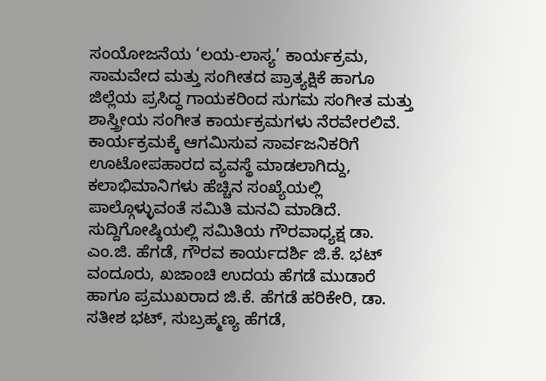ಸಂಯೋಜನೆಯ ‘ಲಯ-ಲಾಸ್ಯ’ ಕಾರ್ಯಕ್ರಮ, ಸಾಮವೇದ ಮತ್ತು ಸಂಗೀತದ ಪ್ರಾತ್ಯಕ್ಷಿಕೆ ಹಾಗೂ ಜಿಲ್ಲೆಯ ಪ್ರಸಿದ್ಧ ಗಾಯಕರಿಂದ ಸುಗಮ ಸಂಗೀತ ಮತ್ತು ಶಾಸ್ತ್ರೀಯ ಸಂಗೀತ ಕಾರ್ಯಕ್ರಮಗಳು ನೆರವೇರಲಿವೆ. ಕಾರ್ಯಕ್ರಮಕ್ಕೆ ಆಗಮಿಸುವ ಸಾರ್ವಜನಿಕರಿಗೆ ಊಟೋಪಹಾರದ ವ್ಯವಸ್ಥೆ ಮಾಡಲಾಗಿದ್ದು, ಕಲಾಭಿಮಾನಿಗಳು ಹೆಚ್ಚಿನ ಸಂಖ್ಯೆಯಲ್ಲಿ ಪಾಲ್ಗೊಳ್ಳುವಂತೆ ಸಮಿತಿ ಮನವಿ ಮಾಡಿದೆ.
ಸುದ್ದಿಗೋಷ್ಠಿಯಲ್ಲಿ ಸಮಿತಿಯ ಗೌರವಾಧ್ಯಕ್ಷ ಡಾ. ಎಂ.ಜಿ. ಹೆಗಡೆ, ಗೌರವ ಕಾರ್ಯದರ್ಶಿ ಜಿ.ಕೆ. ಭಟ್ ವಂದೂರು, ಖಜಾಂಚಿ ಉದಯ ಹೆಗಡೆ ಮುಡಾರೆ ಹಾಗೂ ಪ್ರಮುಖರಾದ ಜಿ.ಕೆ. ಹೆಗಡೆ ಹರಿಕೇರಿ, ಡಾ. ಸತೀಶ ಭಟ್, ಸುಬ್ರಹ್ಮಣ್ಯ ಹೆಗಡೆ,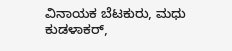ವಿನಾಯಕ ಬೆಟಕುರು, ಮಧು ಕುಡಳಾಕರ್,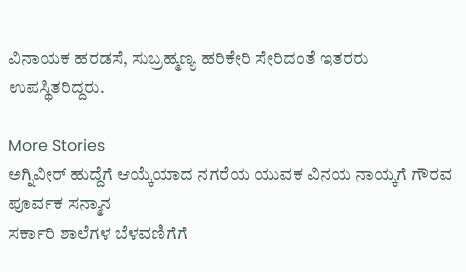ವಿನಾಯಕ ಹರಡಸೆ, ಸುಬ್ರಹ್ಮಣ್ಯ ಹರಿಕೇರಿ ಸೇರಿದಂತೆ ಇತರರು ಉಪಸ್ಥಿತರಿದ್ದರು.

More Stories
ಅಗ್ನಿವೀರ್ ಹುದ್ದೆಗೆ ಆಯ್ಕೆಯಾದ ನಗರೆಯ ಯುವಕ ವಿನಯ ನಾಯ್ಕಗೆ ಗೌರವ ಪೂರ್ವಕ ಸನ್ಮಾನ
ಸರ್ಕಾರಿ ಶಾಲೆಗಳ ಬೆಳವಣಿಗೆಗೆ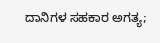ದಾನಿಗಳ ಸಹಕಾರ ಅಗತ್ಯ;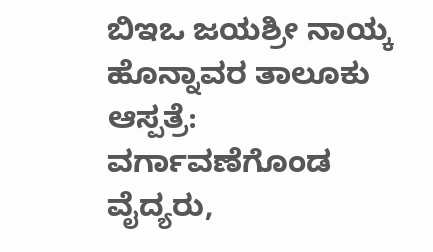ಬಿಇಒ ಜಯಶ್ರೀ ನಾಯ್ಕ
ಹೊನ್ನಾವರ ತಾಲೂಕು ಆಸ್ಪತ್ರೆ: ವರ್ಗಾವಣೆಗೊಂಡ ವೈದ್ಯರು,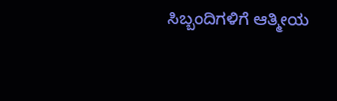ಸಿಬ್ಬಂದಿಗಳಿಗೆ ಆತ್ಮೀಯ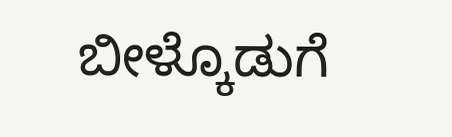ಬೀಳ್ಕೊಡುಗೆ